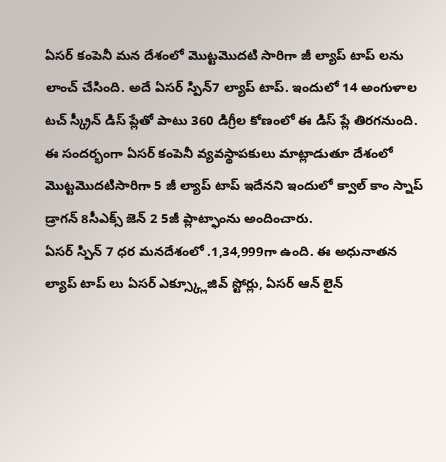ఏసర్ కంపెనీ మన దేశంలో మొట్టమొదటి సారిగా జీ ల్యాప్ టాప్ లను లాంచ్ చేసింది. అదే ఏసర్ స్పిన్7 ల్యాప్ టాప్. ఇందులో 14 అంగుళాల టచ్ స్క్రీన్ డిస్ ప్లేతో పాటు 360 డిగ్రీల కోణంలో ఈ డిస్ ప్లే తిరగనుంది. ఈ సందర్భంగా ఏసర్ కంపెనీ వ్యవస్థాపకులు మాట్లాడుతూ దేశంలో మొట్టమొదటిసారిగా 5 జీ ల్యాప్ టాప్ ఇదేనని ఇందులో క్వాల్ కాం స్నాప్ డ్రాగన్ 8సీఎక్స్ జెన్ 2 5జీ ప్లాట్ఫాంను అందించారు.
ఏసర్ స్పిన్ 7 ధర మనదేశంలో .1,34,999గా ఉంది. ఈ అధునాతన ల్యాప్ టాప్ లు ఏసర్ ఎక్స్క్లూజివ్ స్టోర్లు, ఏసర్ ఆన్ లైన్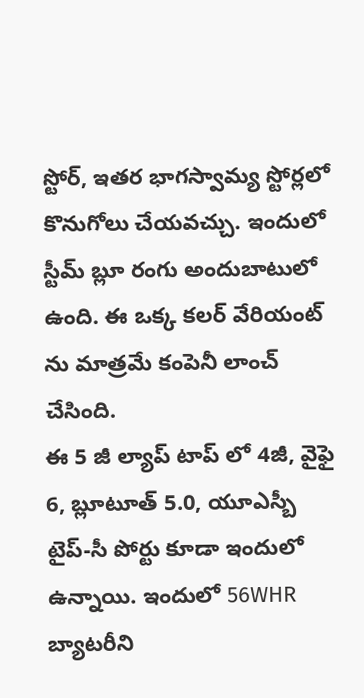స్టోర్, ఇతర భాగస్వామ్య స్టోర్లలో కొనుగోలు చేయవచ్చు. ఇందులో స్టీమ్ బ్లూ రంగు అందుబాటులో ఉంది. ఈ ఒక్క కలర్ వేరియంట్ ను మాత్రమే కంపెనీ లాంచ్ చేసింది.
ఈ 5 జీ ల్యాప్ టాప్ లో 4జీ, వైఫై 6, బ్లూటూత్ 5.0, యూఎస్బీ టైప్-సీ పోర్టు కూడా ఇందులో ఉన్నాయి. ఇందులో 56WHR బ్యాటరీని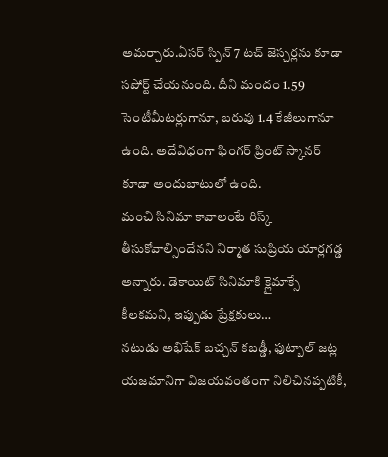అమర్చారు.ఏసర్ స్పిన్ 7 టచ్ జెస్చర్లను కూడా సపోర్ట్ చేయనుంది. దీని మందం 1.59 సెంటీమీటర్లుగానూ, బరువు 1.4 కేజీలుగానూ ఉంది. అదేవిధంగా ఫింగర్ ప్రింట్ స్కానర్ కూడా అందుబాటులో ఉంది.
మంచి సినిమా కావాలంటే రిస్క్ తీసుకోవాల్సిందేనని నిర్మాత సుప్రియ యార్లగడ్డ అన్నారు. డెకాయిట్ సినిమాకి క్లైమాక్సే కీలకమని, ఇప్పుడు ప్రేక్షకులు…
నటుడు అభిషేక్ బచ్చన్ కబడ్డీ, ఫుట్బాల్ జట్ల యజమానిగా విజయవంతంగా నిలిచినప్పటికీ,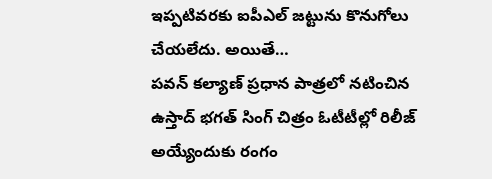ఇప్పటివరకు ఐపీఎల్ జట్టును కొనుగోలు చేయలేదు. అయితే…
పవన్ కల్యాణ్ ప్రధాన పాత్రలో నటించిన ఉస్తాద్ భగత్ సింగ్ చిత్రం ఓటీటీల్లో రిలీజ్ అయ్యేందుకు రంగం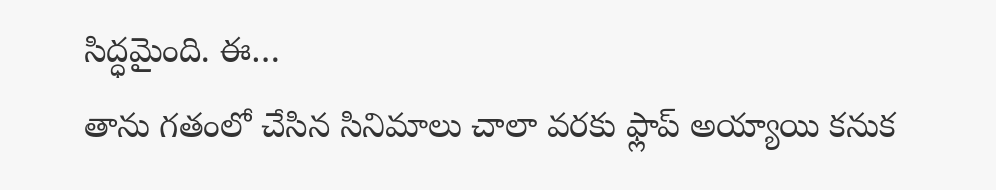సిద్ధమైంది. ఈ…
తాను గతంలో చేసిన సినిమాలు చాలా వరకు ఫ్లాప్ అయ్యాయి కనుక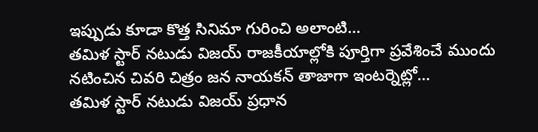ఇప్పుడు కూడా కొత్త సినిమా గురించి అలాంటి…
తమిళ స్టార్ నటుడు విజయ్ రాజకీయాల్లోకి పూర్తిగా ప్రవేశించే ముందు నటించిన చివరి చిత్రం జన నాయకన్ తాజాగా ఇంటర్నెట్లో…
తమిళ స్టార్ నటుడు విజయ్ ప్రధాన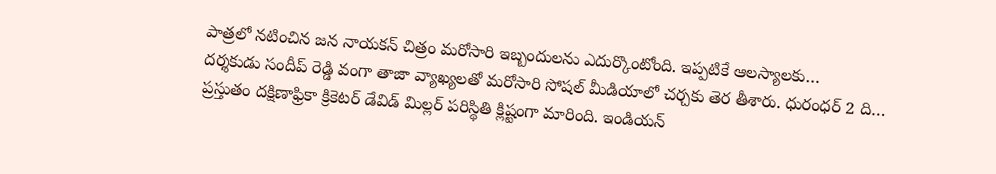పాత్రలో నటించిన జన నాయకన్ చిత్రం మరోసారి ఇబ్బందులను ఎదుర్కొంటోంది. ఇప్పటికే ఆలస్యాలకు…
దర్శకుడు సందీప్ రెడ్డి వంగా తాజా వ్యాఖ్యలతో మరోసారి సోషల్ మీడియాలో చర్చకు తెర తీశారు. ధురంధర్ 2 ది…
ప్రస్తుతం దక్షిణాఫ్రికా క్రికెటర్ డేవిడ్ మిల్లర్ పరిస్థితి క్లిష్టంగా మారింది. ఇండియన్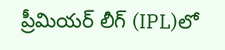ప్రీమియర్ లీగ్ (IPL)లో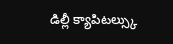డిల్లీ క్యాపిటల్స్కు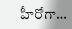హీరోగా…